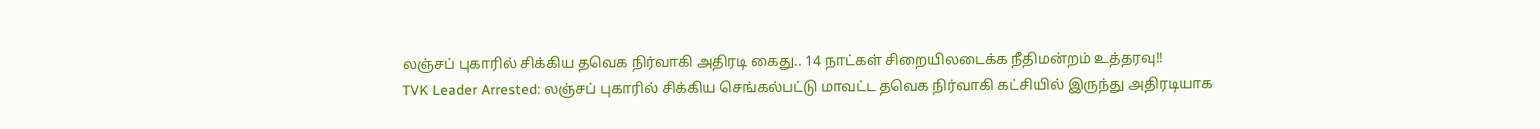லஞ்சப் புகாரில் சிக்கிய தவெக நிர்வாகி அதிரடி கைது.. 14 நாட்கள் சிறையிலடைக்க நீதிமன்றம் உத்தரவு!!
TVK Leader Arrested: லஞ்சப் புகாரில் சிக்கிய செங்கல்பட்டு மாவட்ட தவெக நிர்வாகி கட்சியில் இருந்து அதிரடியாக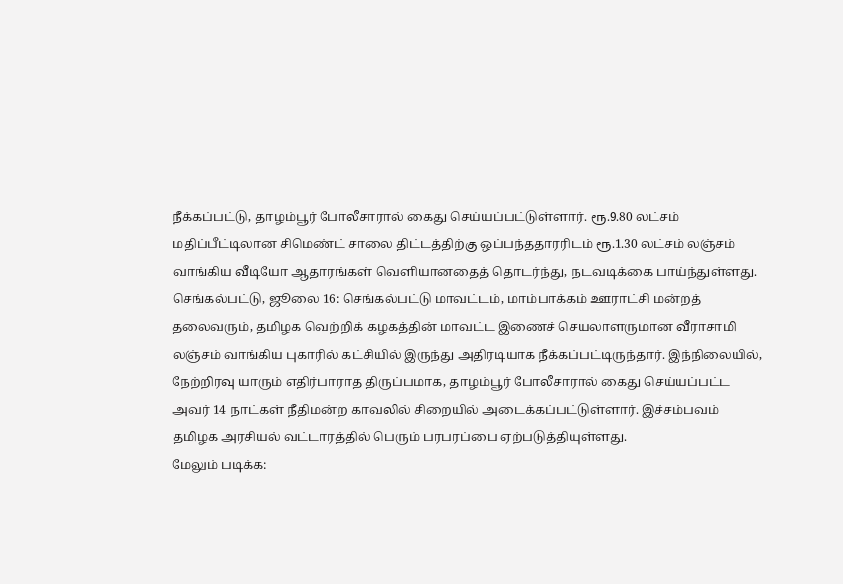நீக்கப்பட்டு, தாழம்பூர் போலீசாரால் கைது செய்யப்பட்டுள்ளார். ரூ.9.80 லட்சம் மதிப்பீட்டிலான சிமெண்ட் சாலை திட்டத்திற்கு ஒப்பந்ததாரரிடம் ரூ.1.30 லட்சம் லஞ்சம் வாங்கிய வீடியோ ஆதாரங்கள் வெளியானதைத் தொடர்ந்து, நடவடிக்கை பாய்ந்துள்ளது.
செங்கல்பட்டு, ஜூலை 16: செங்கல்பட்டு மாவட்டம், மாம்பாக்கம் ஊராட்சி மன்றத் தலைவரும், தமிழக வெற்றிக் கழகத்தின் மாவட்ட இணைச் செயலாளருமான வீராசாமி லஞ்சம் வாங்கிய புகாரில் கட்சியில் இருந்து அதிரடியாக நீக்கப்பட்டிருந்தார். இந்நிலையில், நேற்றிரவு யாரும் எதிர்பாராத திருப்பமாக, தாழம்பூர் போலீசாரால் கைது செய்யப்பட்ட அவர் 14 நாட்கள் நீதிமன்ற காவலில் சிறையில் அடைக்கப்பட்டுள்ளார். இச்சம்பவம் தமிழக அரசியல் வட்டாரத்தில் பெரும் பரபரப்பை ஏற்படுத்தியுள்ளது.
மேலும் படிக்க: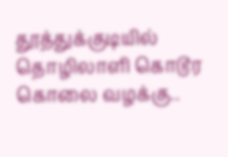தூத்துக்குடியில் தொழிலாளி கொடூர கொலை வழக்கு..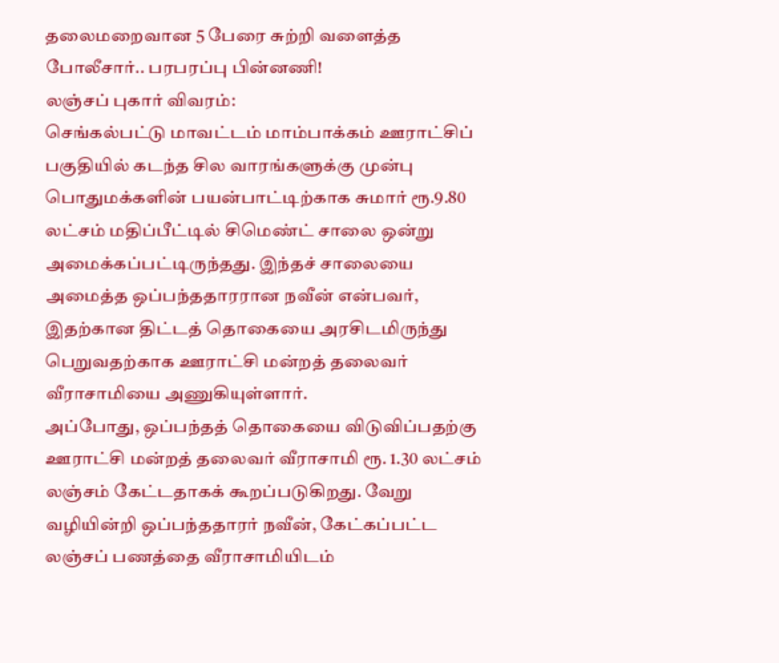தலைமறைவான 5 பேரை சுற்றி வளைத்த போலீசார்.. பரபரப்பு பின்னணி!
லஞ்சப் புகார் விவரம்:
செங்கல்பட்டு மாவட்டம் மாம்பாக்கம் ஊராட்சிப் பகுதியில் கடந்த சில வாரங்களுக்கு முன்பு பொதுமக்களின் பயன்பாட்டிற்காக சுமார் ரூ.9.80 லட்சம் மதிப்பீட்டில் சிமெண்ட் சாலை ஒன்று அமைக்கப்பட்டிருந்தது. இந்தச் சாலையை அமைத்த ஒப்பந்ததாரரான நவீன் என்பவர், இதற்கான திட்டத் தொகையை அரசிடமிருந்து பெறுவதற்காக ஊராட்சி மன்றத் தலைவர் வீராசாமியை அணுகியுள்ளார்.
அப்போது, ஒப்பந்தத் தொகையை விடுவிப்பதற்கு ஊராட்சி மன்றத் தலைவர் வீராசாமி ரூ. 1.30 லட்சம் லஞ்சம் கேட்டதாகக் கூறப்படுகிறது. வேறு வழியின்றி ஒப்பந்ததாரர் நவீன், கேட்கப்பட்ட லஞ்சப் பணத்தை வீராசாமியிடம்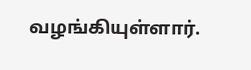வழங்கியுள்ளார்.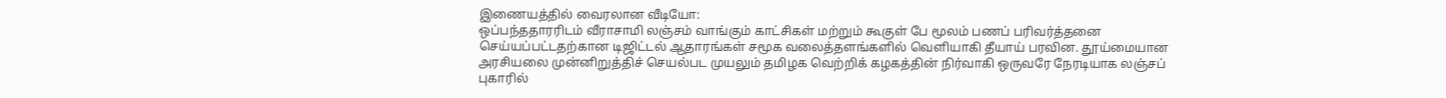இணையத்தில் வைரலான வீடியோ:
ஒப்பந்ததாரரிடம் வீராசாமி லஞ்சம் வாங்கும் காட்சிகள் மற்றும் கூகுள் பே மூலம் பணப் பரிவர்த்தனை செய்யப்பட்டதற்கான டிஜிட்டல் ஆதாரங்கள் சமூக வலைத்தளங்களில் வெளியாகி தீயாய் பரவின. தூய்மையான அரசியலை முன்னிறுத்திச் செயல்பட முயலும் தமிழக வெற்றிக் கழகத்தின் நிர்வாகி ஒருவரே நேரடியாக லஞ்சப் புகாரில்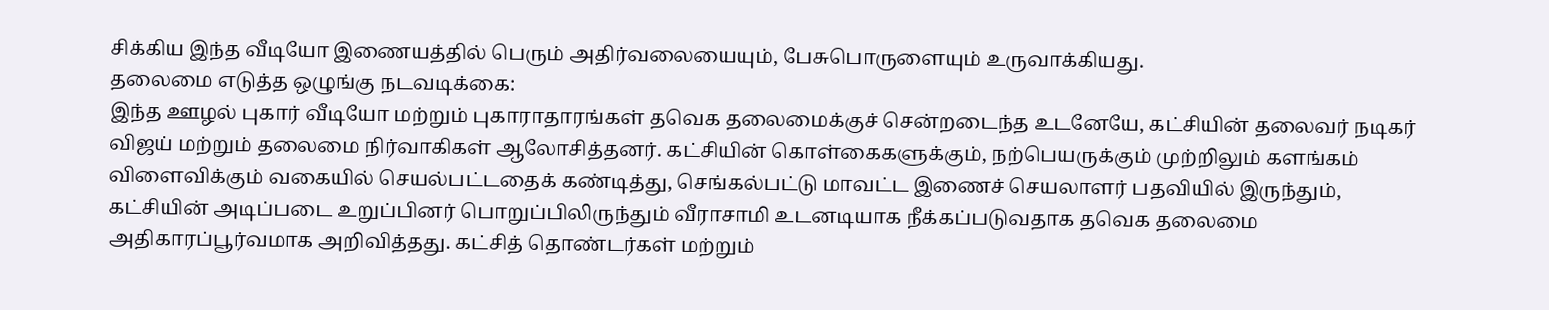சிக்கிய இந்த வீடியோ இணையத்தில் பெரும் அதிர்வலையையும், பேசுபொருளையும் உருவாக்கியது.
தலைமை எடுத்த ஒழுங்கு நடவடிக்கை:
இந்த ஊழல் புகார் வீடியோ மற்றும் புகாராதாரங்கள் தவெக தலைமைக்குச் சென்றடைந்த உடனேயே, கட்சியின் தலைவர் நடிகர் விஜய் மற்றும் தலைமை நிர்வாகிகள் ஆலோசித்தனர். கட்சியின் கொள்கைகளுக்கும், நற்பெயருக்கும் முற்றிலும் களங்கம் விளைவிக்கும் வகையில் செயல்பட்டதைக் கண்டித்து, செங்கல்பட்டு மாவட்ட இணைச் செயலாளர் பதவியில் இருந்தும், கட்சியின் அடிப்படை உறுப்பினர் பொறுப்பிலிருந்தும் வீராசாமி உடனடியாக நீக்கப்படுவதாக தவெக தலைமை அதிகாரப்பூர்வமாக அறிவித்தது. கட்சித் தொண்டர்கள் மற்றும்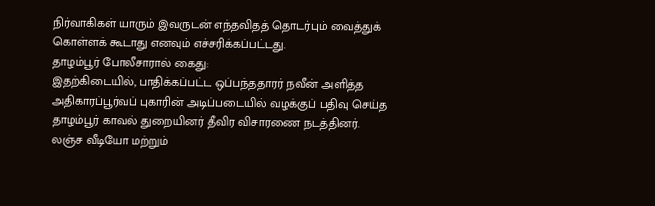நிர்வாகிகள் யாரும் இவருடன் எந்தவிதத் தொடர்பும் வைத்துக் கொள்ளக் கூடாது எனவும் எச்சரிக்கப்பட்டது.
தாழம்பூர் போலீசாரால் கைது:
இதற்கிடையில், பாதிக்கப்பட்ட ஒப்பந்ததாரர் நவீன் அளித்த அதிகாரப்பூர்வப் புகாரின் அடிப்படையில் வழக்குப் பதிவு செய்த தாழம்பூர் காவல் துறையினர் தீவிர விசாரணை நடத்தினர். லஞ்ச வீடியோ மற்றும்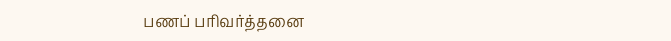பணப் பரிவர்த்தனை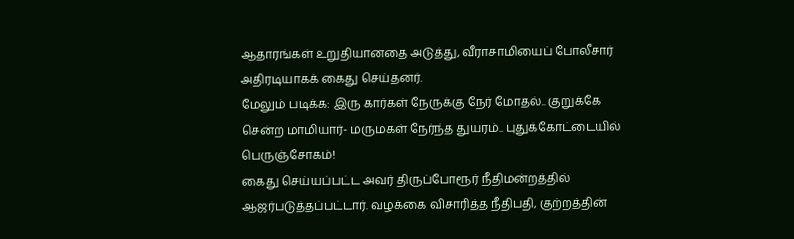ஆதாரங்கள் உறுதியானதை அடுத்து, வீராசாமியைப் போலீசார் அதிரடியாகக் கைது செய்தனர்.
மேலும் படிக்க: இரு கார்கள் நேருக்கு நேர் மோதல்.. குறுக்கே சென்ற மாமியார்- மருமகள் நேர்ந்த துயரம்.. புதுக்கோட்டையில் பெருஞ்சோகம்!
கைது செய்யப்பட்ட அவர் திருப்போரூர் நீதிமன்றத்தில் ஆஜர்படுத்தப்பட்டார். வழக்கை விசாரித்த நீதிபதி, குற்றத்தின்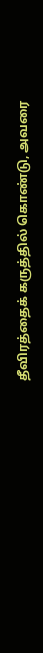தீவிரத்தைக் கருத்தில் கொண்டு, அவரை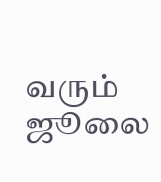வரும் ஜூலை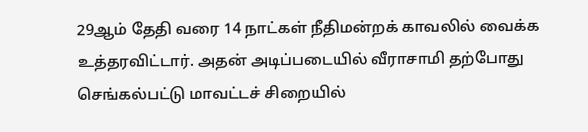29ஆம் தேதி வரை 14 நாட்கள் நீதிமன்றக் காவலில் வைக்க உத்தரவிட்டார். அதன் அடிப்படையில் வீராசாமி தற்போது செங்கல்பட்டு மாவட்டச் சிறையில்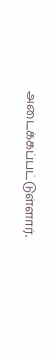அடைக்கப்பட்டுள்ளார்.